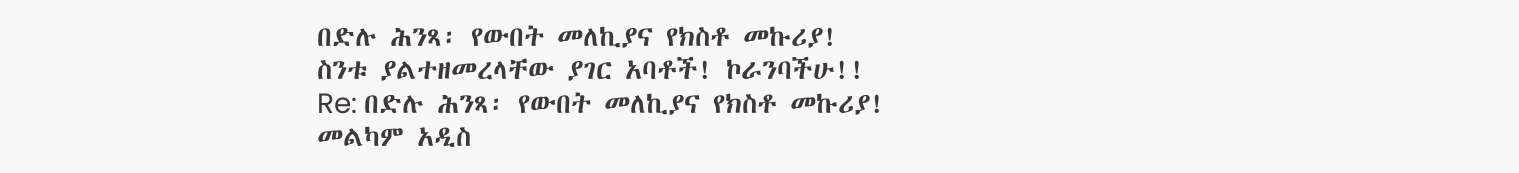በድሉ ሕንጻ፡ የውበት መለኪያና የክስቶ መኩሪያ!
ስንቱ ያልተዘመረላቸው ያገር አባቶች! ኮራንባችሁ!!
Re: በድሉ ሕንጻ፡ የውበት መለኪያና የክስቶ መኩሪያ!
መልካም አዲስ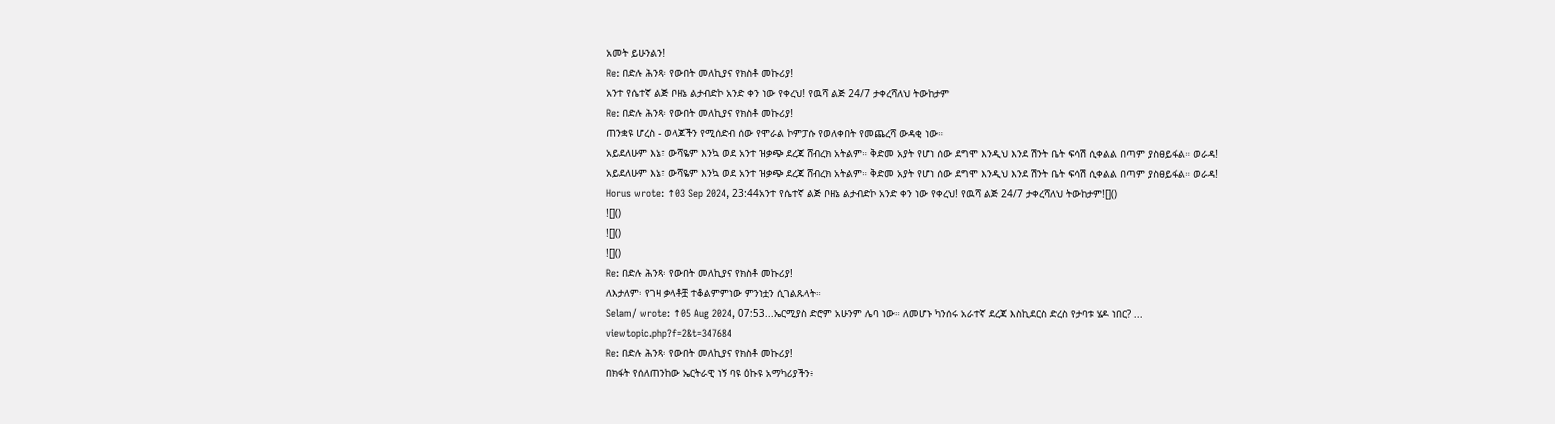አመት ይሁንልን!
Re: በድሉ ሕንጻ፡ የውበት መለኪያና የክስቶ መኩሪያ!
አንተ የሴተኛ ልጅ ቦዘኔ ልታብድኮ አንድ ቀን ነው የቀረህ! የዉሻ ልጅ 24/7 ታቀረሻለህ ትውከታም
Re: በድሉ ሕንጻ፡ የውበት መለኪያና የክስቶ መኩሪያ!
ጠንቋዩ ሆረስ - ወላጆችን የሚሰድብ ሰው የሞራል ኮምፓሱ የወለቀበት የመጨረሻ ውዳቂ ነው።
አይደለሁም እኔ፣ ውሻዬም እንኳ ወደ አንተ ዝቃጭ ደረጃ ሸብረክ አትልም። ቅድመ አያት የሆነ ሰው ደግሞ እንዲህ እንደ ሽንት ቤት ፍሳሽ ሲቀልል በጣም ያስፀይፋል። ወራዳ!
አይደለሁም እኔ፣ ውሻዬም እንኳ ወደ አንተ ዝቃጭ ደረጃ ሸብረክ አትልም። ቅድመ አያት የሆነ ሰው ደግሞ እንዲህ እንደ ሽንት ቤት ፍሳሽ ሲቀልል በጣም ያስፀይፋል። ወራዳ!
Horus wrote: ↑03 Sep 2024, 23:44አንተ የሴተኛ ልጅ ቦዘኔ ልታብድኮ አንድ ቀን ነው የቀረህ! የዉሻ ልጅ 24/7 ታቀረሻለህ ትውከታም![]()
![]()
![]()
![]()
Re: በድሉ ሕንጻ፡ የውበት መለኪያና የክስቶ መኩሪያ!
ለእታለም፡ የገዛ ቃላቶቿ ተቆልምምነው ምንነቷን ሲገልጹላት።
Selam/ wrote: ↑05 Aug 2024, 07:53...ኤርሚያስ ድሮም አሁንም ሌባ ነው። ለመሆኑ ካንሰሩ አራተኛ ደረጃ እስኪደርስ ድረስ የታባቱ ሄዶ ነበር? ...
viewtopic.php?f=2&t=347684
Re: በድሉ ሕንጻ፡ የውበት መለኪያና የክስቶ መኩሪያ!
በክፋት የሰለጠንከው ኤርትራዊ ነኝ ባዩ ዕኩዩ አማካሪያችን፥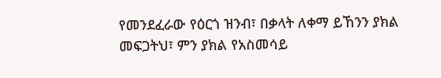የመንደፈራው የዕርጎ ዝንብ፣ በቃላት ለቀማ ይኸንን ያክል መፍጋትህ፣ ምን ያክል የአስመሳይ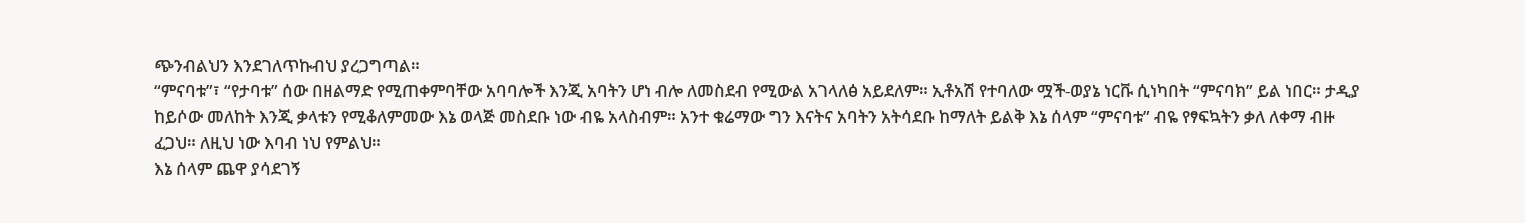ጭንብልህን እንደገለጥኩብህ ያረጋግጣል።
“ምናባቱ”፣ “የታባቱ” ሰው በዘልማድ የሚጠቀምባቸው አባባሎች እንጂ አባትን ሆነ ብሎ ለመስደብ የሚውል አገላለፅ አይደለም። ኢቶአሽ የተባለው ሟች-ወያኔ ነርቩ ሲነካበት “ምናባክ” ይል ነበር። ታዲያ ከይሶው መለከት እንጂ ቃላቱን የሚቆለምመው እኔ ወላጅ መስደቡ ነው ብዬ አላስብም። አንተ ቁሬማው ግን እናትና አባትን አትሳደቡ ከማለት ይልቅ እኔ ሰላም “ምናባቱ” ብዬ የፃፍኳትን ቃለ ለቀማ ብዙ ፈጋህ። ለዚህ ነው እባብ ነህ የምልህ።
እኔ ሰላም ጨዋ ያሳደገኝ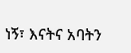ነኝ፣ እናትና አባትን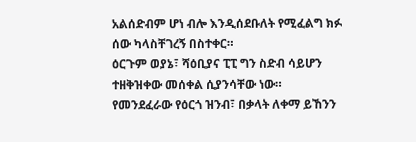አልሰድብም ሆነ ብሎ እንዲሰደቡለት የሚፈልግ ክፉ ሰው ካላስቸገረኝ በስተቀር።
ዕርጉም ወያኔ፣ ሻዕቢያና ፒፒ ግን ስድብ ሳይሆን ተዘቅዝቀው መሰቀል ሲያንሳቸው ነው።
የመንደፈራው የዕርጎ ዝንብ፣ በቃላት ለቀማ ይኸንን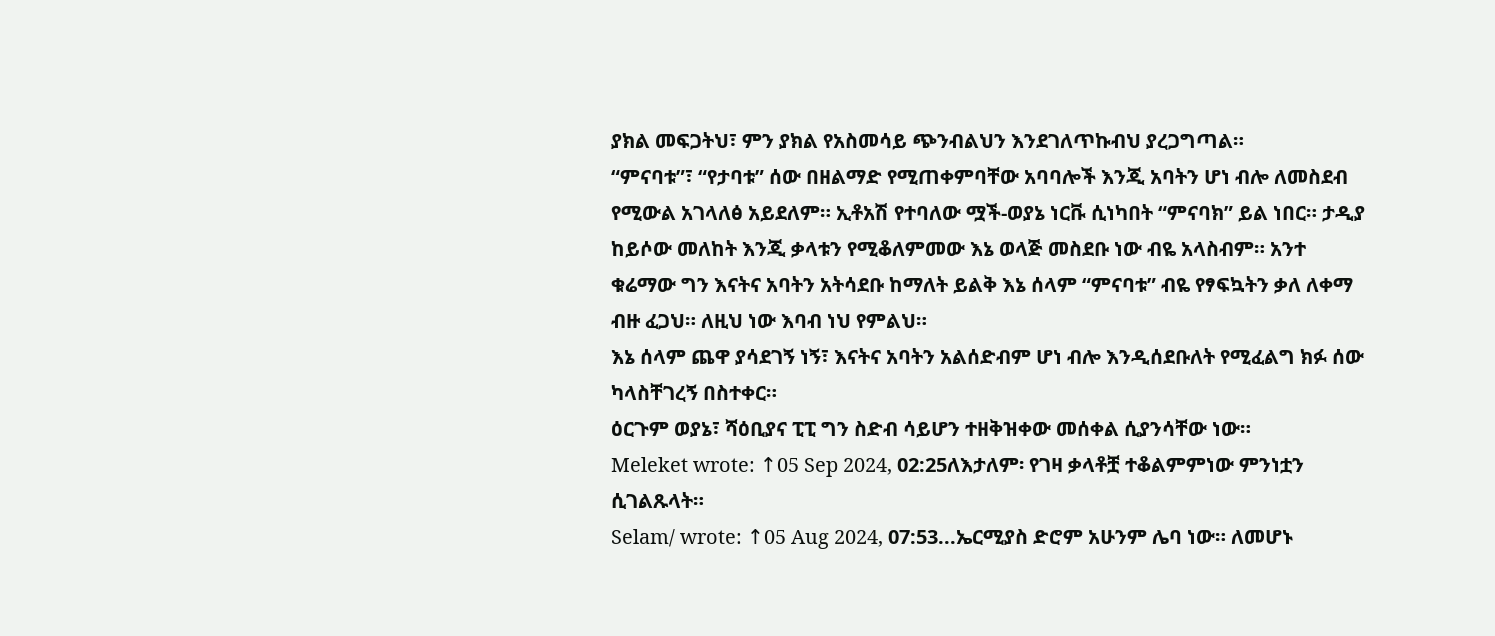ያክል መፍጋትህ፣ ምን ያክል የአስመሳይ ጭንብልህን እንደገለጥኩብህ ያረጋግጣል።
“ምናባቱ”፣ “የታባቱ” ሰው በዘልማድ የሚጠቀምባቸው አባባሎች እንጂ አባትን ሆነ ብሎ ለመስደብ የሚውል አገላለፅ አይደለም። ኢቶአሽ የተባለው ሟች-ወያኔ ነርቩ ሲነካበት “ምናባክ” ይል ነበር። ታዲያ ከይሶው መለከት እንጂ ቃላቱን የሚቆለምመው እኔ ወላጅ መስደቡ ነው ብዬ አላስብም። አንተ ቁሬማው ግን እናትና አባትን አትሳደቡ ከማለት ይልቅ እኔ ሰላም “ምናባቱ” ብዬ የፃፍኳትን ቃለ ለቀማ ብዙ ፈጋህ። ለዚህ ነው እባብ ነህ የምልህ።
እኔ ሰላም ጨዋ ያሳደገኝ ነኝ፣ እናትና አባትን አልሰድብም ሆነ ብሎ እንዲሰደቡለት የሚፈልግ ክፉ ሰው ካላስቸገረኝ በስተቀር።
ዕርጉም ወያኔ፣ ሻዕቢያና ፒፒ ግን ስድብ ሳይሆን ተዘቅዝቀው መሰቀል ሲያንሳቸው ነው።
Meleket wrote: ↑05 Sep 2024, 02:25ለእታለም፡ የገዛ ቃላቶቿ ተቆልምምነው ምንነቷን ሲገልጹላት።
Selam/ wrote: ↑05 Aug 2024, 07:53...ኤርሚያስ ድሮም አሁንም ሌባ ነው። ለመሆኑ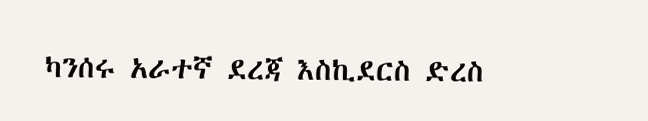ካንሰሩ አራተኛ ደረጃ እስኪደርስ ድረስ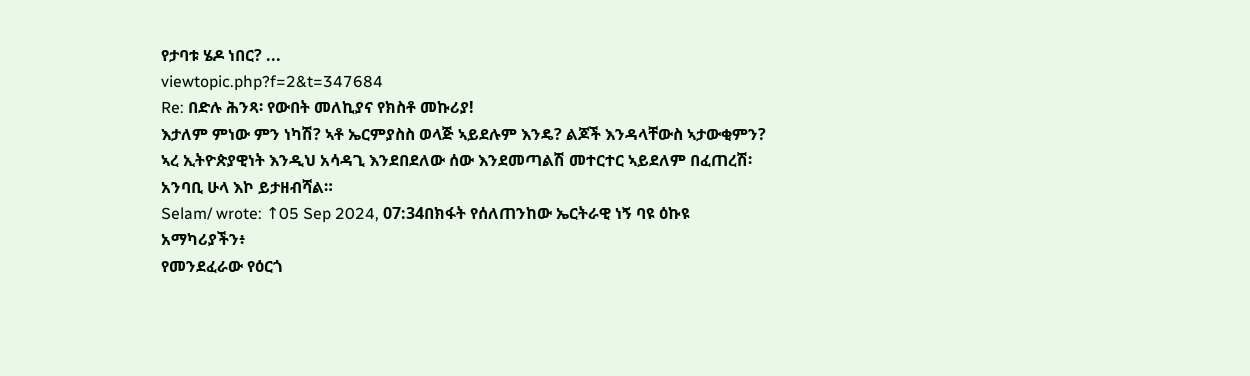የታባቱ ሄዶ ነበር? ...
viewtopic.php?f=2&t=347684
Re: በድሉ ሕንጻ፡ የውበት መለኪያና የክስቶ መኩሪያ!
እታለም ምነው ምን ነካሽ? ኣቶ ኤርምያስስ ወላጅ ኣይደሉም እንዴ? ልጆች እንዳላቸውስ ኣታውቂምን? ኣረ ኢትዮጵያዊነት እንዲህ አሳዳጊ እንደበደለው ሰው እንደመጣልሽ መተርተር ኣይደለም በፈጠረሽ፡ አንባቢ ሁላ እኮ ይታዘብሻል።
Selam/ wrote: ↑05 Sep 2024, 07:34በክፋት የሰለጠንከው ኤርትራዊ ነኝ ባዩ ዕኩዩ አማካሪያችን፥
የመንደፈራው የዕርጎ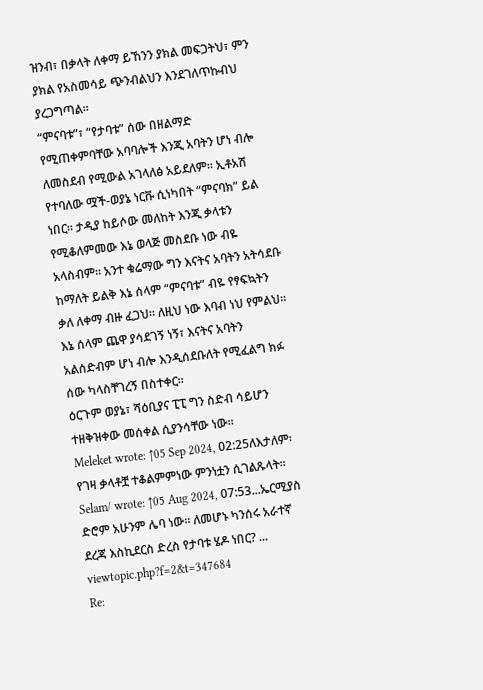ዝንብ፣ በቃላት ለቀማ ይኸንን ያክል መፍጋትህ፣ ምን ያክል የአስመሳይ ጭንብልህን እንደገለጥኩብህ ያረጋግጣል።
“ምናባቱ”፣ “የታባቱ” ሰው በዘልማድ የሚጠቀምባቸው አባባሎች እንጂ አባትን ሆነ ብሎ ለመስደብ የሚውል አገላለፅ አይደለም። ኢቶአሽ የተባለው ሟች-ወያኔ ነርቩ ሲነካበት “ምናባክ” ይል ነበር። ታዲያ ከይሶው መለከት እንጂ ቃላቱን የሚቆለምመው እኔ ወላጅ መስደቡ ነው ብዬ አላስብም። አንተ ቁሬማው ግን እናትና አባትን አትሳደቡ ከማለት ይልቅ እኔ ሰላም “ምናባቱ” ብዬ የፃፍኳትን ቃለ ለቀማ ብዙ ፈጋህ። ለዚህ ነው እባብ ነህ የምልህ።
እኔ ሰላም ጨዋ ያሳደገኝ ነኝ፣ እናትና አባትን አልሰድብም ሆነ ብሎ እንዲሰደቡለት የሚፈልግ ክፉ ሰው ካላስቸገረኝ በስተቀር።
ዕርጉም ወያኔ፣ ሻዕቢያና ፒፒ ግን ስድብ ሳይሆን ተዘቅዝቀው መሰቀል ሲያንሳቸው ነው።
Meleket wrote: ↑05 Sep 2024, 02:25ለእታለም፡ የገዛ ቃላቶቿ ተቆልምምነው ምንነቷን ሲገልጹላት።
Selam/ wrote: ↑05 Aug 2024, 07:53...ኤርሚያስ ድሮም አሁንም ሌባ ነው። ለመሆኑ ካንሰሩ አራተኛ ደረጃ እስኪደርስ ድረስ የታባቱ ሄዶ ነበር? ...
viewtopic.php?f=2&t=347684
Re: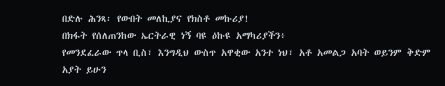በድሉ ሕንጻ፡ የውበት መለኪያና የክስቶ መኩሪያ!
በክፋት የሰለጠንከው ኤርትራዊ ነኝ ባዩ ዕኩዩ አማካሪያችን፥
የመንደፈራው ጥላ ቢስ፣ እንግዲህ ውስጥ አዋቂው አንተ ነህ፣ አቶ አመልጋ አባት ወይንም ቅድም አያት ይሁን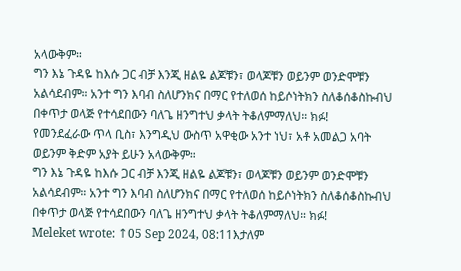አላውቅም።
ግን እኔ ጉዳዬ ከእሱ ጋር ብቻ እንጂ ዘልዬ ልጆቹን፣ ወላጆቹን ወይንም ወንድሞቹን አልሳደብም። አንተ ግን እባብ ስለሆንክና በማር የተለወሰ ከይሶነትክን ስለቆሰቆስኩብህ በቀጥታ ወላጅ የተሳደበውን ባለጌ ዘንግተህ ቃላት ትቆለምማለህ። ክፉ!
የመንደፈራው ጥላ ቢስ፣ እንግዲህ ውስጥ አዋቂው አንተ ነህ፣ አቶ አመልጋ አባት ወይንም ቅድም አያት ይሁን አላውቅም።
ግን እኔ ጉዳዬ ከእሱ ጋር ብቻ እንጂ ዘልዬ ልጆቹን፣ ወላጆቹን ወይንም ወንድሞቹን አልሳደብም። አንተ ግን እባብ ስለሆንክና በማር የተለወሰ ከይሶነትክን ስለቆሰቆስኩብህ በቀጥታ ወላጅ የተሳደበውን ባለጌ ዘንግተህ ቃላት ትቆለምማለህ። ክፉ!
Meleket wrote: ↑05 Sep 2024, 08:11እታለም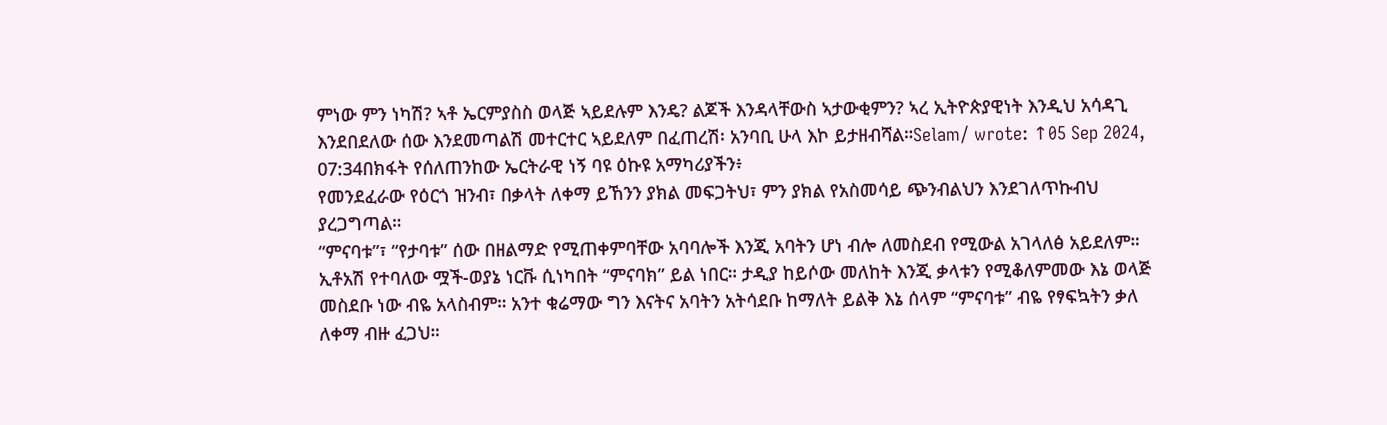ምነው ምን ነካሽ? ኣቶ ኤርምያስስ ወላጅ ኣይደሉም እንዴ? ልጆች እንዳላቸውስ ኣታውቂምን? ኣረ ኢትዮጵያዊነት እንዲህ አሳዳጊ እንደበደለው ሰው እንደመጣልሽ መተርተር ኣይደለም በፈጠረሽ፡ አንባቢ ሁላ እኮ ይታዘብሻል።Selam/ wrote: ↑05 Sep 2024, 07:34በክፋት የሰለጠንከው ኤርትራዊ ነኝ ባዩ ዕኩዩ አማካሪያችን፥
የመንደፈራው የዕርጎ ዝንብ፣ በቃላት ለቀማ ይኸንን ያክል መፍጋትህ፣ ምን ያክል የአስመሳይ ጭንብልህን እንደገለጥኩብህ ያረጋግጣል።
“ምናባቱ”፣ “የታባቱ” ሰው በዘልማድ የሚጠቀምባቸው አባባሎች እንጂ አባትን ሆነ ብሎ ለመስደብ የሚውል አገላለፅ አይደለም። ኢቶአሽ የተባለው ሟች-ወያኔ ነርቩ ሲነካበት “ምናባክ” ይል ነበር። ታዲያ ከይሶው መለከት እንጂ ቃላቱን የሚቆለምመው እኔ ወላጅ መስደቡ ነው ብዬ አላስብም። አንተ ቁሬማው ግን እናትና አባትን አትሳደቡ ከማለት ይልቅ እኔ ሰላም “ምናባቱ” ብዬ የፃፍኳትን ቃለ ለቀማ ብዙ ፈጋህ።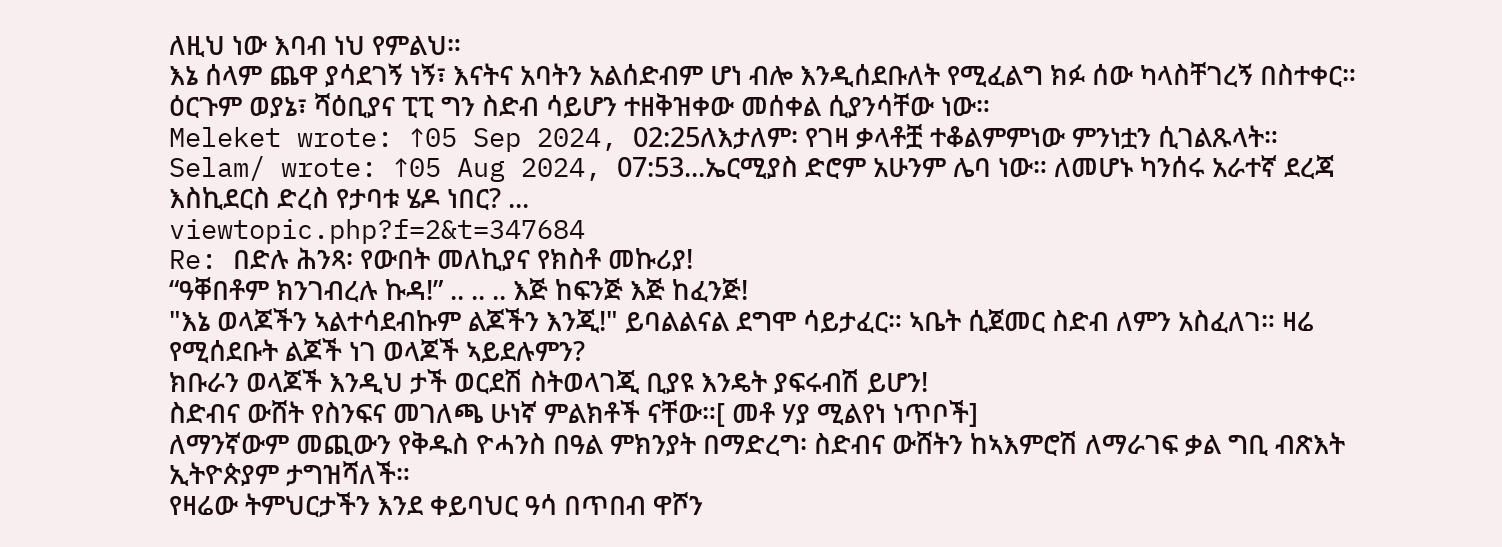ለዚህ ነው እባብ ነህ የምልህ።
እኔ ሰላም ጨዋ ያሳደገኝ ነኝ፣ እናትና አባትን አልሰድብም ሆነ ብሎ እንዲሰደቡለት የሚፈልግ ክፉ ሰው ካላስቸገረኝ በስተቀር።
ዕርጉም ወያኔ፣ ሻዕቢያና ፒፒ ግን ስድብ ሳይሆን ተዘቅዝቀው መሰቀል ሲያንሳቸው ነው።
Meleket wrote: ↑05 Sep 2024, 02:25ለእታለም፡ የገዛ ቃላቶቿ ተቆልምምነው ምንነቷን ሲገልጹላት።
Selam/ wrote: ↑05 Aug 2024, 07:53...ኤርሚያስ ድሮም አሁንም ሌባ ነው። ለመሆኑ ካንሰሩ አራተኛ ደረጃ እስኪደርስ ድረስ የታባቱ ሄዶ ነበር? ...
viewtopic.php?f=2&t=347684
Re: በድሉ ሕንጻ፡ የውበት መለኪያና የክስቶ መኩሪያ!
“ዓቐበቶም ክንገብረሉ ኩዳ!” .. .. .. እጅ ከፍንጅ እጅ ከፈንጅ!
"እኔ ወላጆችን ኣልተሳደብኩም ልጆችን እንጂ!" ይባልልናል ደግሞ ሳይታፈር። ኣቤት ሲጀመር ስድብ ለምን አስፈለገ። ዛሬ የሚሰደቡት ልጆች ነገ ወላጆች ኣይደሉምን?
ክቡራን ወላጆች እንዲህ ታች ወርደሽ ስትወላገጂ ቢያዩ እንዴት ያፍሩብሽ ይሆን!
ስድብና ውሸት የስንፍና መገለጫ ሁነኛ ምልክቶች ናቸው።[ መቶ ሃያ ሚልየነ ነጥቦች]
ለማንኛውም መጪውን የቅዱስ ዮሓንስ በዓል ምክንያት በማድረግ፡ ስድብና ውሸትን ከኣእምሮሽ ለማራገፍ ቃል ግቢ ብጽእት ኢትዮጵያም ታግዝሻለች።
የዛሬው ትምህርታችን እንደ ቀይባህር ዓሳ በጥበብ ዋሾን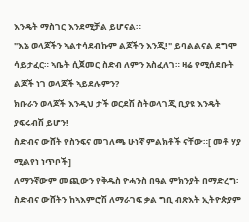እንዴት ማስገር እንደሚቻል ይሆናል።
"እኔ ወላጆችን ኣልተሳደብኩም ልጆችን እንጂ!" ይባልልናል ደግሞ ሳይታፈር። ኣቤት ሲጀመር ስድብ ለምን አስፈለገ። ዛሬ የሚሰደቡት ልጆች ነገ ወላጆች ኣይደሉምን?
ክቡራን ወላጆች እንዲህ ታች ወርደሽ ስትወላገጂ ቢያዩ እንዴት ያፍሩብሽ ይሆን!
ስድብና ውሸት የስንፍና መገለጫ ሁነኛ ምልክቶች ናቸው።[ መቶ ሃያ ሚልየነ ነጥቦች]
ለማንኛውም መጪውን የቅዱስ ዮሓንስ በዓል ምክንያት በማድረግ፡ ስድብና ውሸትን ከኣእምሮሽ ለማራገፍ ቃል ግቢ ብጽእት ኢትዮጵያም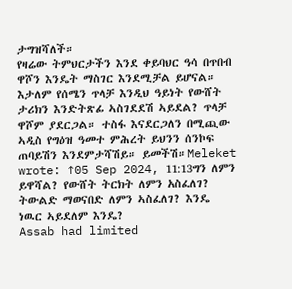ታግዝሻለች።
የዛሬው ትምህርታችን እንደ ቀይባህር ዓሳ በጥበብ ዋሾን እንዴት ማስገር እንደሚቻል ይሆናል።
እታለም የሰሜን ጥላቻ እንዲህ ዓይነት የውሸት ታሪክን እንድትጽፊ ኣስገደደሽ ኣይደል? ጥላቻ ዋሾም ያደርጋል። ተስፋ እናደርጋለን በሚጪው ኣዲስ የግዕዝ ዓመተ ምሕረት ይህንን ሰንኮፍ ጠባይሽን እንደምታሻሽይ። ይመችሽ።Meleket wrote: ↑05 Sep 2024, 11:13ግን ለምን ይዋሻል? የውሸት ትርክት ለምን አስፈለገ? ትውልድ ማወናበድ ለምን ኣስፈለገ? እንዴ ነዉር ኣይደለም እንዴ?
Assab had limited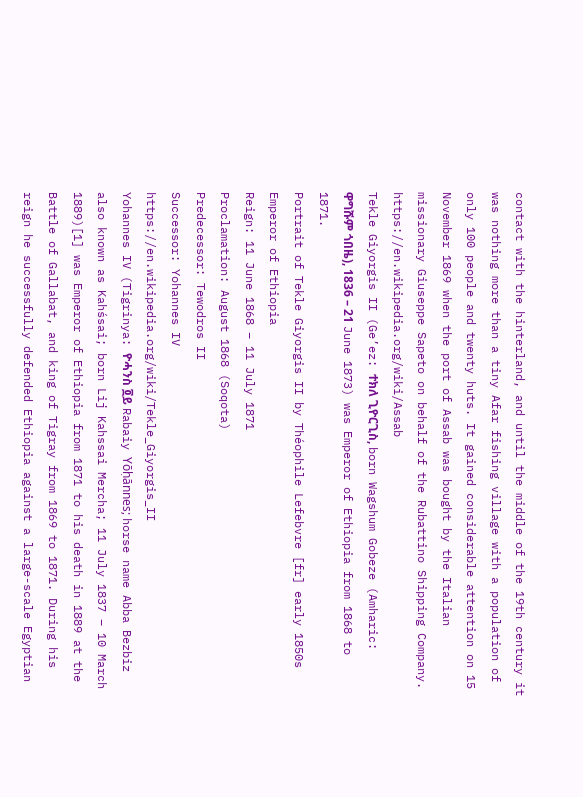contact with the hinterland, and until the middle of the 19th century it was nothing more than a tiny Afar fishing village with a population of only 100 people and twenty huts. It gained considerable attention on 15 November 1869 when the port of Assab was bought by the Italian missionary Giuseppe Sapeto on behalf of the Rubattino Shipping Company.
https://en.wikipedia.org/wiki/Assab
Tekle Giyorgis II (Ge’ez: ተክለ ጊዮርጊስ, born Wagshum Gobeze (Amharic: ዋግሹም ጎበዜ), 1836 – 21 June 1873) was Emperor of Ethiopia from 1868 to 1871.
Portrait of Tekle Giyorgis II by Théophile Lefebvre [fr] early 1850s
Emperor of Ethiopia
Reign: 11 June 1868 – 11 July 1871
Proclamation: August 1868 (Soqota)
Predecessor: Tewodros II
Successor: Yohannes IV
https://en.wikipedia.org/wiki/Tekle_Giyorgis_II
Yohannes IV (Tigrinya: ዮሓንስ ፬ይ Rabaiy Yōḥānnes; horse name Abba Bezbiz also known as Kahśsai; born Lij Kahssai Mercha; 11 July 1837 – 10 March 1889)[1] was Emperor of Ethiopia from 1871 to his death in 1889 at the Battle of Gallabat, and king of Tigray from 1869 to 1871. During his reign he successfully defended Ethiopia against a large-scale Egyptian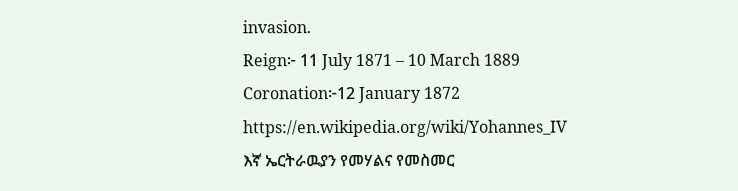invasion.
Reign፦ 11 July 1871 – 10 March 1889
Coronation፦12 January 1872
https://en.wikipedia.org/wiki/Yohannes_IV
እኛ ኤርትራዉያን የመሃልና የመስመር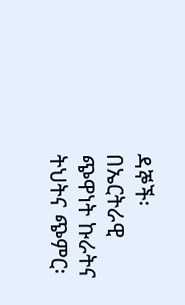ዳኞች፡ በኤርትራዊ ጭዋነት ኩራትና ትህትና ጭምር፡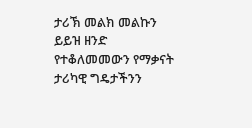ታሪኽ መልክ መልኩን ይይዝ ዘንድ የተቆለመመውን የማቃናት ታሪካዊ ግዴታችንን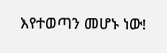እየተወጣን መሆኑ ነው!